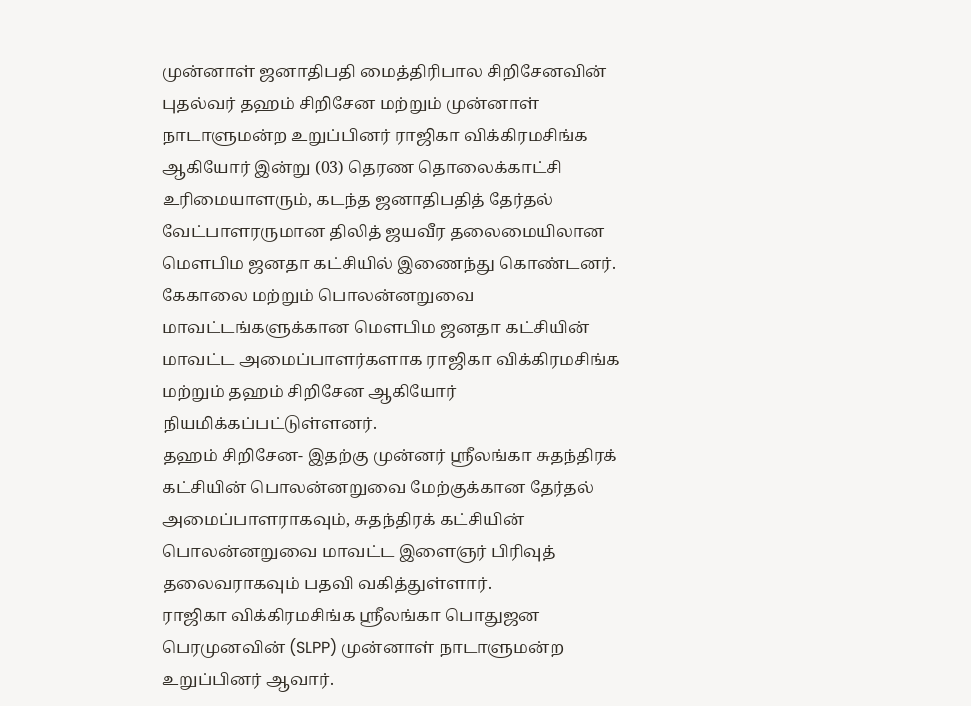முன்னாள் ஜனாதிபதி மைத்திரிபால சிறிசேனவின் புதல்வர் தஹம் சிறிசேன மற்றும் முன்னாள் நாடாளுமன்ற உறுப்பினர் ராஜிகா விக்கிரமசிங்க ஆகியோர் இன்று (03) தெரண தொலைக்காட்சி உரிமையாளரும், கடந்த ஜனாதிபதித் தேர்தல் வேட்பாளரருமான திலித் ஜயவீர தலைமையிலான மௌபிம ஜனதா கட்சியில் இணைந்து கொண்டனர்.
கேகாலை மற்றும் பொலன்னறுவை மாவட்டங்களுக்கான மௌபிம ஜனதா கட்சியின் மாவட்ட அமைப்பாளர்களாக ராஜிகா விக்கிரமசிங்க மற்றும் தஹம் சிறிசேன ஆகியோர் நியமிக்கப்பட்டுள்ளனர்.
தஹம் சிறிசேன- இதற்கு முன்னர் ஸ்ரீலங்கா சுதந்திரக் கட்சியின் பொலன்னறுவை மேற்குக்கான தேர்தல் அமைப்பாளராகவும், சுதந்திரக் கட்சியின் பொலன்னறுவை மாவட்ட இளைஞர் பிரிவுத் தலைவராகவும் பதவி வகித்துள்ளார்.
ராஜிகா விக்கிரமசிங்க ஸ்ரீலங்கா பொதுஜன பெரமுனவின் (SLPP) முன்னாள் நாடாளுமன்ற உறுப்பினர் ஆவார்.